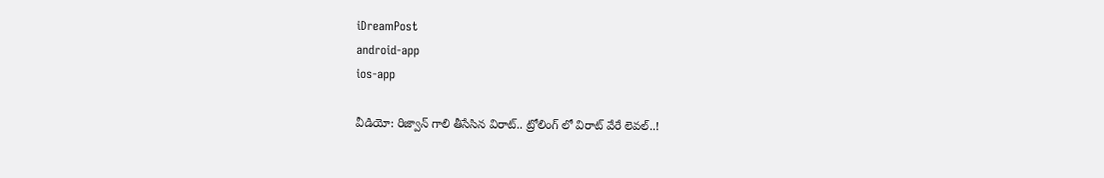iDreamPost
android-app
ios-app

వీడియో: రిజ్వాన్ గాలి తీసేసిన విరాట్.. ట్రోలింగ్ లో విరాట్ వేరే లెవల్..!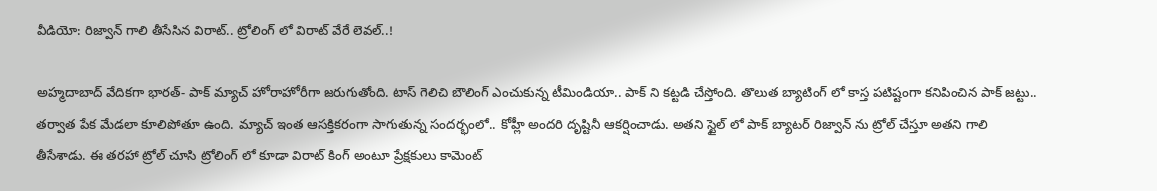వీడియో: రిజ్వాన్ గాలి తీసేసిన విరాట్.. ట్రోలింగ్ లో విరాట్ వేరే లెవల్..!

అహ్మదాబాద్ వేదికగా భారత్- పాక్ మ్యాచ్ హోరాహోరీగా జరుగుతోంది. టాస్ గెలిచి బౌలింగ్ ఎంచుకున్న టీమిండియా.. పాక్ ని కట్టడి చేస్తోంది. తొలుత బ్యాటింగ్ లో కాస్త పటిష్టంగా కనిపించిన పాక్ జట్టు.. తర్వాత పేక మేడలా కూలిపోతూ ఉంది. మ్యాచ్ ఇంత ఆసక్తికరంగా సాగుతున్న సందర్భంలో.. కోహ్లీ అందరి దృష్టినీ ఆకర్షించాడు. అతని స్టైల్ లో పాక్ బ్యాటర్ రిజ్వాన్ ను ట్రోల్ చేస్తూ అతని గాలి తీసేశాడు. ఈ తరహా ట్రోల్ చూసి ట్రోలింగ్ లో కూడా విరాట్ కింగ్ అంటూ ప్రేక్షకులు కామెంట్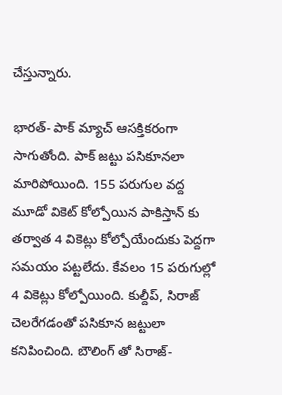చేస్తున్నారు.

భారత్- పాక్ మ్యాచ్ ఆసక్తికరంగా సాగుతోంది. పాక్ జట్టు పసికూనలా మారిపోయింది. 155 పరుగుల వద్ద మూడో వికెట్ కోల్పోయిన పాకిస్తాన్ కు తర్వాత 4 వికెట్లు కోల్పోయేందుకు పెద్దగా సమయం పట్టలేదు. కేవలం 15 పరుగుల్లో 4 వికెట్లు కోల్పోయింది. కుల్దీప్, సిరాజ్ చెలరేగడంతో పసికూన జట్టులా కనిపించింది. బౌలింగ్ తో సిరాజ్-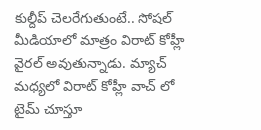కుల్దీప్ చెలరేగుతుంటే.. సోషల్ మీడియాలో మాత్రం విరాట్ కోహ్లీ వైరల్ అవుతున్నాడు. మ్యాచ్ మధ్యలో విరాట్ కోహ్లీ వాచ్ లో టైమ్ చూస్తూ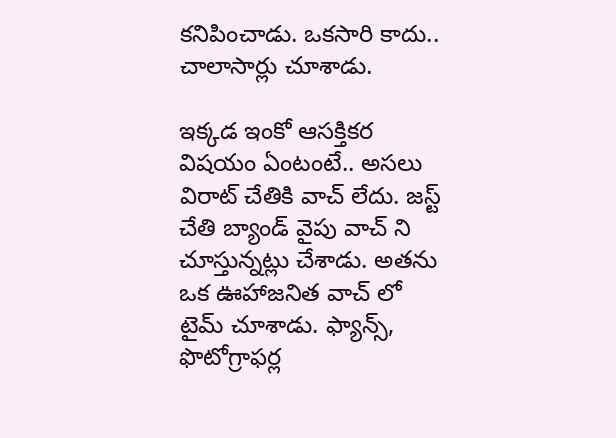కనిపించాడు. ఒకసారి కాదు.. చాలాసార్లు చూశాడు.

ఇక్కడ ఇంకో ఆసక్తికర విషయం ఏంటంటే.. అసలు విరాట్ చేతికి వాచ్ లేదు. జస్ట్ చేతి బ్యాండ్ వైపు వాచ్ ని చూస్తున్నట్లు చేశాడు. అతను ఒక ఊహాజనిత వాచ్ లో టైమ్ చూశాడు. ఫ్యాన్స్, ఫొటోగ్రాఫర్ల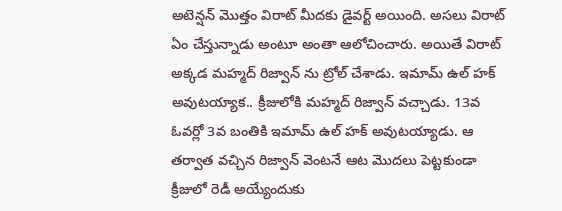అటెన్షన్ మొత్తం విరాట్ మీదకు డైవర్ట్ అయింది. అసలు విరాట్ ఏం చేస్తున్నాడు అంటూ అంతా ఆలోచించారు. అయితే విరాట్ అక్కడ మహ్మద్ రిజ్వాన్ ను ట్రోల్ చేశాడు. ఇమామ్ ఉల్ హక్ అవుటయ్యాక.. క్రీజులోకి మహ్మద్ రిజ్వాన్ వచ్చాడు. 13వ ఓవర్లో 3వ బంతికి ఇమామ్ ఉల్ హక్ అవుటయ్యాడు. ఆ తర్వాత వచ్చిన రిజ్వాన్ వెంటనే ఆట మొదలు పెట్టకుండా క్రీజులో రెడీ అయ్యేందుకు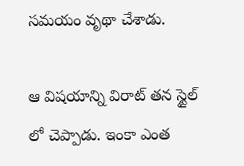సమయం వృథా చేశాడు.

ఆ విషయాన్ని విరాట్ తన స్టైల్ లో చెప్పాడు. ఇంకా ఎంత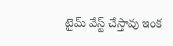టైమ్ వేస్ట్ చేస్తావు ఇంక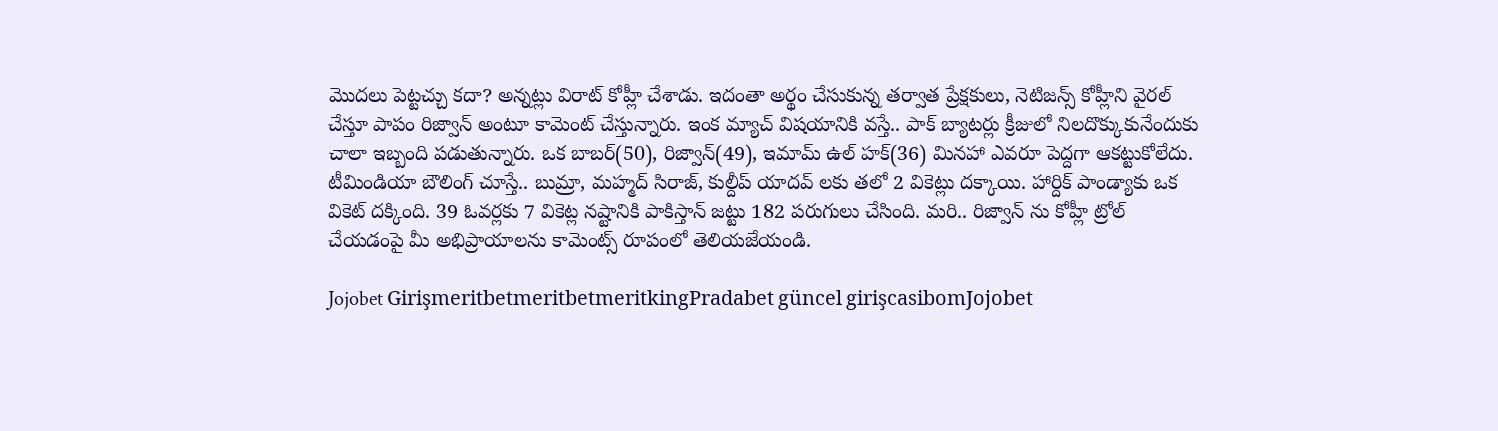మొదలు పెట్టచ్చు కదా? అన్నట్లు విరాట్ కోహ్లీ చేశాడు. ఇదంతా అర్థం చేసుకున్న తర్వాత ప్రేక్షకులు, నెటిజన్స్ కోహ్లీని వైరల్ చేస్తూ పాపం రిజ్వాన్ అంటూ కామెంట్ చేస్తున్నారు. ఇంక మ్యాచ్ విషయానికి వస్తే.. పాక్ బ్యాటర్లు క్రీజులో నిలదొక్కుకునేందుకు చాలా ఇబ్బంది పడుతున్నారు. ఒక బాబర్(50), రిజ్వాన్(49), ఇమామ్ ఉల్ హక్(36) మినహా ఎవరూ పెద్దగా ఆకట్టుకోలేదు. టీమిండియా బౌలింగ్ చూస్తే.. బుమ్రా, మహ్మద్ సిరాజ్, కుల్దీప్ యాదవ్ లకు తలో 2 వికెట్లు దక్కాయి. హార్దిక్ పాండ్యాకు ఒక వికెట్ దక్కింది. 39 ఓవర్లకు 7 వికెట్ల నష్టానికి పాకిస్తాన్ జట్టు 182 పరుగులు చేసింది. మరి.. రిజ్వాన్ ను కోహ్లీ ట్రోల్ చేయడంపై మీ అభిప్రాయాలను కామెంట్స్ రూపంలో తెలియజేయండి.

Jojobet GirişmeritbetmeritbetmeritkingPradabet güncel girişcasibomJojobet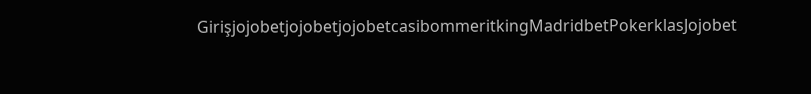GirişjojobetjojobetjojobetcasibommeritkingMadridbetPokerklasJojobet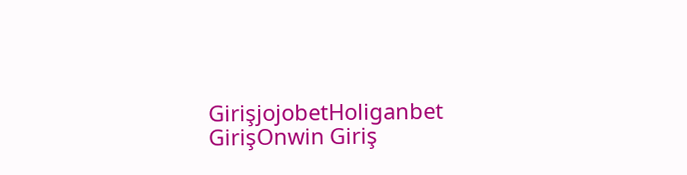GirişjojobetHoliganbet GirişOnwin Giriş